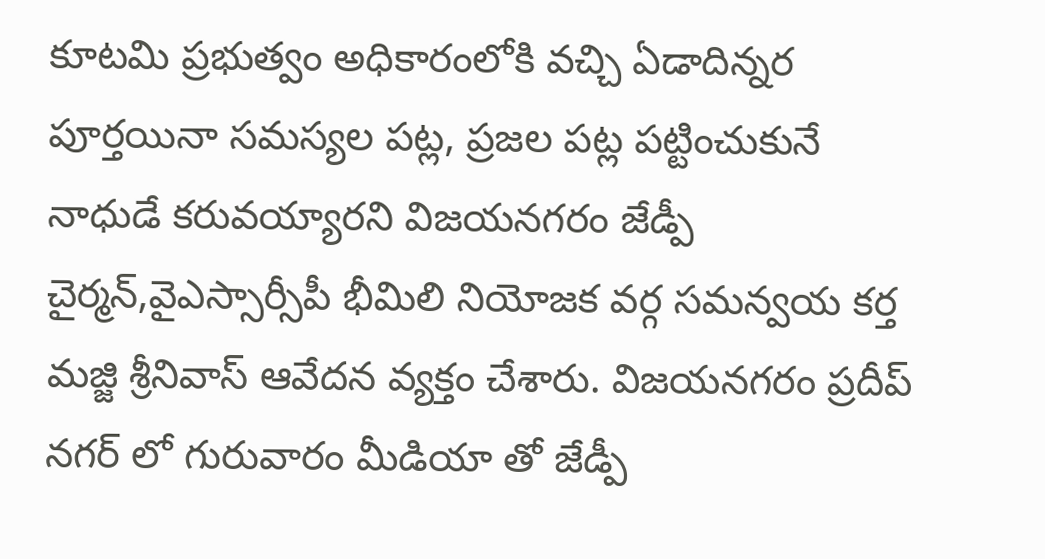కూటమి ప్రభుత్వం అధికారంలోకి వచ్చి ఏడాదిన్నర పూర్తయినా సమస్యల పట్ల, ప్రజల పట్ల పట్టించుకునే నాధుడే కరువయ్యారని విజయనగరం జేడ్పీ చైర్మన్,వైఎస్సార్సీపీ భీమిలి నియోజక వర్గ సమన్వయ కర్త మజ్జి శ్రీనివాస్ ఆవేదన వ్యక్తం చేశారు. విజయనగరం ప్రదీప్ నగర్ లో గురువారం మీడియా తో జేడ్పీ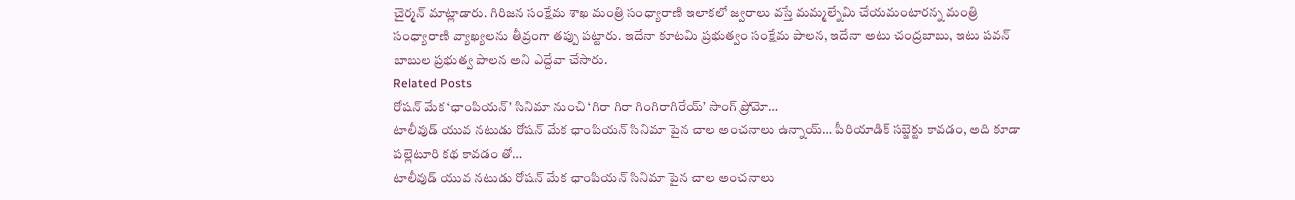చైర్మన్ మాట్లాడారు. గిరిజన సంక్షేమ శాఖ మంత్రి సంధ్యారాణి ఇలాకలో జ్వరాలు వస్తే మమ్మల్నేమి చేయమంటారన్న మంత్రి సంధ్యారాణి వ్యాఖ్యలను తీవ్రంగా తప్పు పట్టారు. ఇదేనా కూటమి ప్రభుత్వం సంక్షేమ పాలన, ఇదేనా అటు చంద్రబాబు, ఇటు పవన్ బాబుల ప్రభుత్వ పాలన అని ఎద్దేవా చేసారు.
Related Posts
రోషన్ మేక ‘ఛాంపియన్’ సినిమా నుంచి ‘గిరా గిరా గింగిరాగిరేయ్’ సాంగ్ ప్రోమో…
టాలీవుడ్ యువ నటుడు రోషన్ మేక ఛాంపియన్ సినిమా పైన చాల అంచనాలు ఉన్నాయ్… పీరియాడిక్ సబ్జెక్టు కావడం, అది కూడా పల్లెటూరి కథ కావడం తో…
టాలీవుడ్ యువ నటుడు రోషన్ మేక ఛాంపియన్ సినిమా పైన చాల అంచనాలు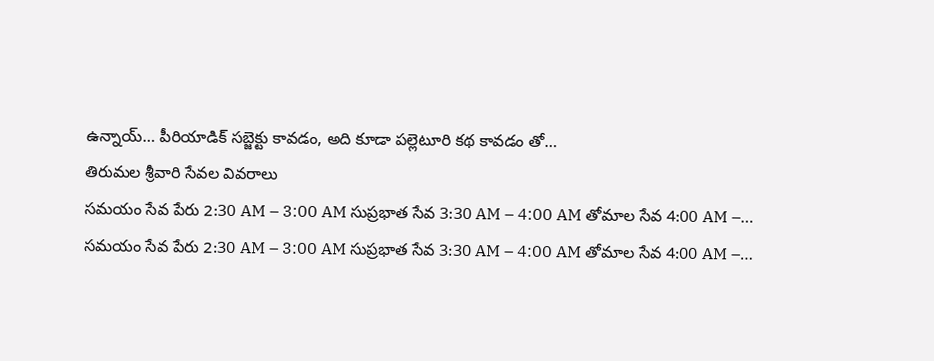ఉన్నాయ్… పీరియాడిక్ సబ్జెక్టు కావడం, అది కూడా పల్లెటూరి కథ కావడం తో…
తిరుమల శ్రీవారి సేవల వివరాలు
సమయం సేవ పేరు 2:30 AM – 3:00 AM సుప్రభాత సేవ 3:30 AM – 4:00 AM తోమాల సేవ 4:00 AM –…
సమయం సేవ పేరు 2:30 AM – 3:00 AM సుప్రభాత సేవ 3:30 AM – 4:00 AM తోమాల సేవ 4:00 AM –…